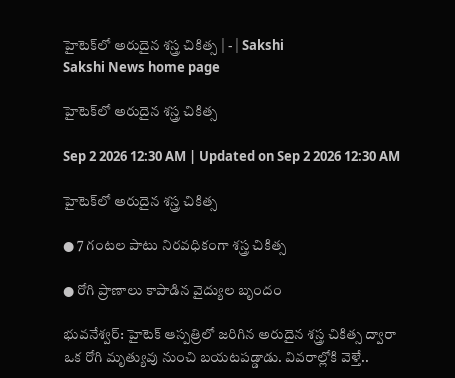హైటెక్‌లో అరుదైన శస్త్ర చికిత్స | - | Sakshi
Sakshi News home page

హైటెక్‌లో అరుదైన శస్త్ర చికిత్స

Sep 2 2026 12:30 AM | Updated on Sep 2 2026 12:30 AM

హైటెక్‌లో అరుదైన శస్త్ర చికిత్స

● 7 గంటల పాటు నిరవధికంగా శస్త్ర చికిత్స

● రోగి ప్రాణాలు కాపాడిన వైద్యుల బృందం

భువనేశ్వర్‌: హైటెక్‌ ఆస్పత్రిలో జరిగిన అరుదైన శస్త్ర చికిత్స ద్వారా ఒక రోగి మృత్యువు నుంచి బయటపడ్డాడు. వివరాల్లోకి వెళ్తే..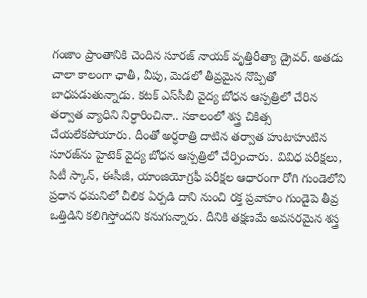గంజాం ప్రాంతానికి చెందిన సూరజ్‌ నాయక్‌ వృత్తిరీత్యా డ్రైవర్‌. అతడు చాలా కాలంగా ఛాతీ, వీపు, మెడలో తీవ్రమైన నొప్పితో బాధపడుతున్నాడు. కటక్‌ ఎస్‌సీబీ వైద్య బోధన ఆస్పత్రిలో చేరిన తర్వాత వ్యాధిని నిర్ధారించినా.. సకాలంలో శస్త్ర చికిత్స చేయలేకపోయారు. దీంతో అర్ధరాత్రి దాటిన తర్వాత హుటాహుటిన సూరజ్‌ను హైటెక్‌ వైద్య బోధన ఆస్పత్రిలో చేర్పించారు. వివిధ పరీక్షలు, సిటీ స్కాన్‌, ఈసీజీ, యాంజియోగ్రఫీ పరీక్షల ఆధారంగా రోగి గుండెలోని ప్రధాన ధమనిలో చీలిక ఏర్పడి దాని నుంచి రక్త ప్రవాహం గుండైపె తీవ్ర ఒత్తిడిని కలిగిస్తోందని కనుగున్నారు. దీనికి తక్షణమే అవసరమైన శస్త్ర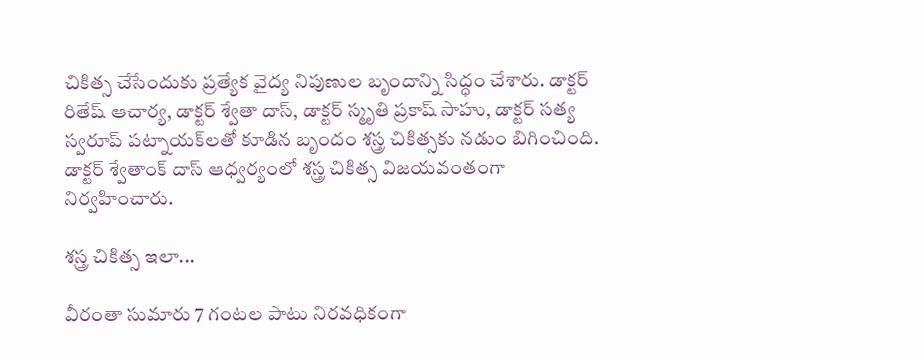చికిత్స చేసేందుకు ప్రత్యేక వైద్య నిపుణుల బృందాన్ని సిద్ధం చేశారు. డాక్టర్‌ రితేష్‌ ఆచార్య, డాక్టర్‌ శ్వేతా దాస్‌, డాక్టర్‌ స్మృతి ప్రకాష్‌ సాహు, డాక్టర్‌ సత్య స్వరూప్‌ పట్నాయక్‌లతో కూడిన బృందం శస్త్ర చికిత్సకు నడుం బిగించింది. డాక్టర్‌ శ్వేతాంక్‌ దాస్‌ ఆధ్వర్యంలో శస్త్ర చికిత్స విజయవంతంగా నిర్వహించారు.

శస్త్ర చికిత్స ఇలా...

వీరంతా సుమారు 7 గంటల పాటు నిరవధికంగా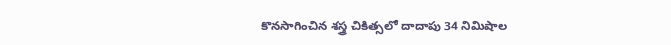కొనసాగించిన శస్త్ర చికిత్సలో దాదాపు 34 నిమిషాల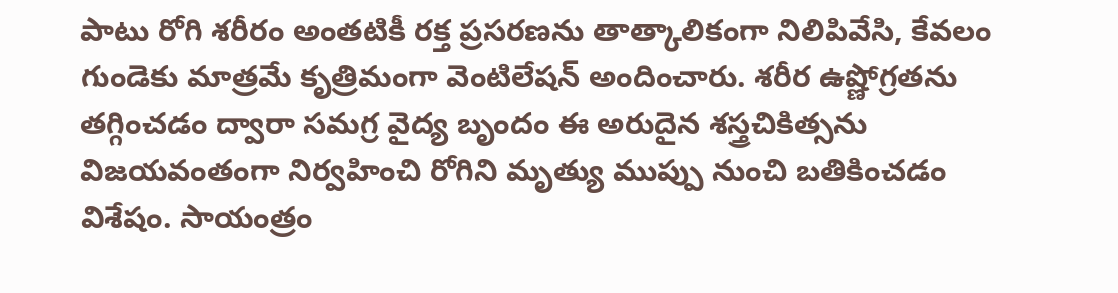పాటు రోగి శరీరం అంతటికీ రక్త ప్రసరణను తాత్కాలికంగా నిలిపివేసి, కేవలం గుండెకు మాత్రమే కృత్రిమంగా వెంటిలేషన్‌ అందించారు. శరీర ఉష్ణోగ్రతను తగ్గించడం ద్వారా సమగ్ర వైద్య బృందం ఈ అరుదైన శస్త్రచికిత్సను విజయవంతంగా నిర్వహించి రోగిని మృత్యు ముప్పు నుంచి బతికించడం విశేషం. సాయంత్రం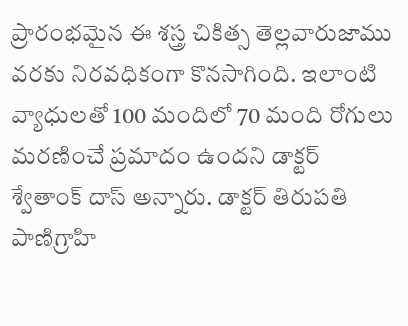ప్రారంభమైన ఈ శస్త్ర చికిత్స తెల్లవారుజాము వరకు నిరవధికంగా కొనసాగింది. ఇలాంటి వ్యాధులతో 100 మందిలో 70 మంది రోగులు మరణించే ప్రమాదం ఉందని డాక్టర్‌ శ్వేతాంక్‌ దాస్‌ అన్నారు. డాక్టర్‌ తిరుపతి పాణిగ్రాహి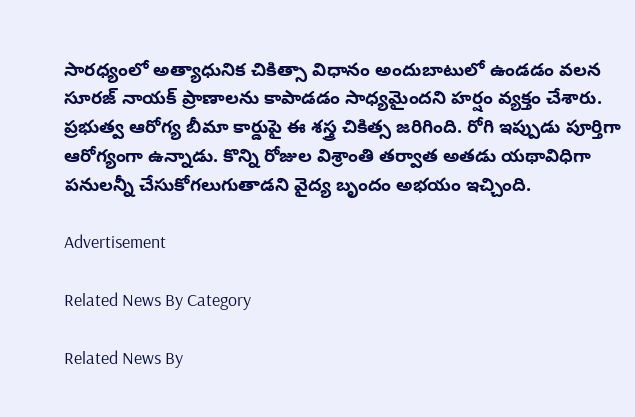సారధ్యంలో అత్యాధునిక చికిత్సా విధానం అందుబాటులో ఉండడం వలన సూరజ్‌ నాయక్‌ ప్రాణాలను కాపాడడం సాధ్యమైందని హర్షం వ్యక్తం చేశారు. ప్రభుత్వ ఆరోగ్య బీమా కార్డుపై ఈ శస్త్ర చికిత్స జరిగింది. రోగి ఇప్పుడు పూర్తిగా ఆరోగ్యంగా ఉన్నాడు. కొన్ని రోజుల విశ్రాంతి తర్వాత అతడు యథావిధిగా పనులన్నీ చేసుకోగలుగుతాడని వైద్య బృందం అభయం ఇచ్చింది.

Advertisement

Related News By Category

Related News By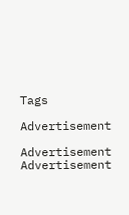Tags

Advertisement

Advertisement
Advertisement